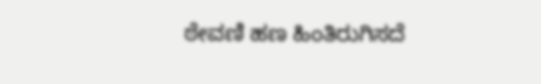ಠೇವಣಿ ಹಣ ಹಿಂತಿರುಗಿಸದೆ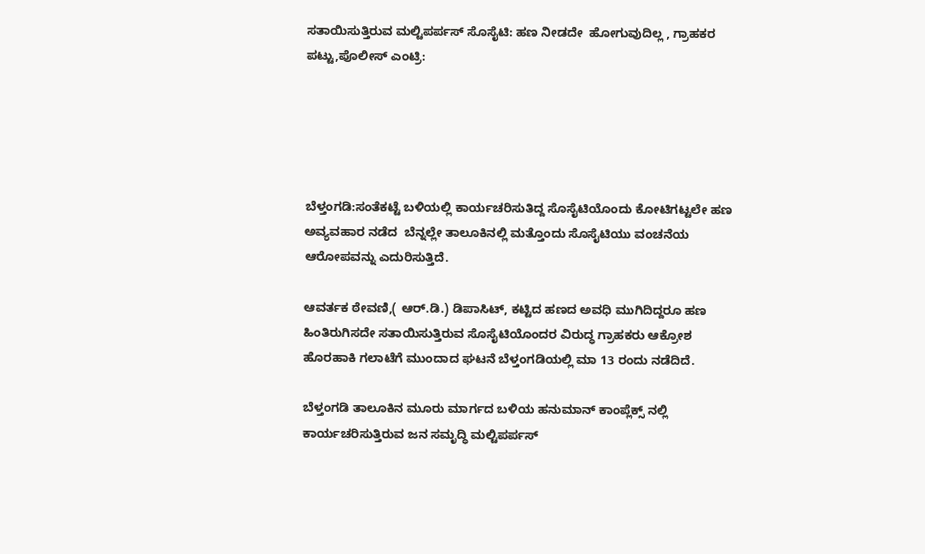ಸತಾಯಿಸುತ್ತಿರುವ ಮಲ್ಟಿಪರ್ಪಸ್ ಸೊಸೈಟಿ: ಹಣ ನೀಡದೇ  ಹೋಗುವುದಿಲ್ಲ , ಗ್ರಾಹಕರ ಪಟ್ಟು,ಪೊಲೀಸ್ ಎಂಟ್ರಿ:





ಬೆಳ್ತಂಗಡಿ:ಸಂತೆಕಟ್ಟೆ ಬಳಿಯಲ್ಲಿ ಕಾರ್ಯಚರಿಸುತಿದ್ದ ಸೊಸೈಟಿಯೊಂದು ಕೋಟಿಗಟ್ಟಲೇ ಹಣ ಅವ್ಯವಹಾರ ನಡೆದ  ಬೆನ್ನಲ್ಲೇ ತಾಲೂಕಿನಲ್ಲಿ ಮತ್ತೊಂದು ಸೊಸೈಟಿಯು ವಂಚನೆಯ ಆರೋಪವನ್ನು ಎದುರಿಸುತ್ತಿದೆ.

ಆವರ್ತಕ ಠೇವಣಿ,( ಆರ್.ಡಿ.) ಡಿಪಾಸಿಟ್, ಕಟ್ಟಿದ ಹಣದ ಅವಧಿ ಮುಗಿದಿದ್ದರೂ ಹಣ ಹಿಂತಿರುಗಿಸದೇ ಸತಾಯಿಸುತ್ತಿರುವ ಸೊಸೈಟಿಯೊಂದರ ವಿರುದ್ಧ ಗ್ರಾಹಕರು ಆಕ್ರೋಶ ಹೊರಹಾಕಿ ಗಲಾಟೆಗೆ ಮುಂದಾದ ಘಟನೆ ಬೆಳ್ತಂಗಡಿಯಲ್ಲಿ ಮಾ 13 ರಂದು ನಡೆದಿದೆ.

ಬೆಳ್ತಂಗಡಿ ತಾಲೂಕಿನ ಮೂರು ಮಾರ್ಗದ ಬಳಿಯ ಹನುಮಾನ್ ಕಾಂಪ್ಲೆಕ್ಸ್ ನಲ್ಲಿ ಕಾರ್ಯಚರಿಸುತ್ತಿರುವ ಜನ ಸಮೃದ್ಧಿ ಮಲ್ಟಿಪರ್ಪಸ್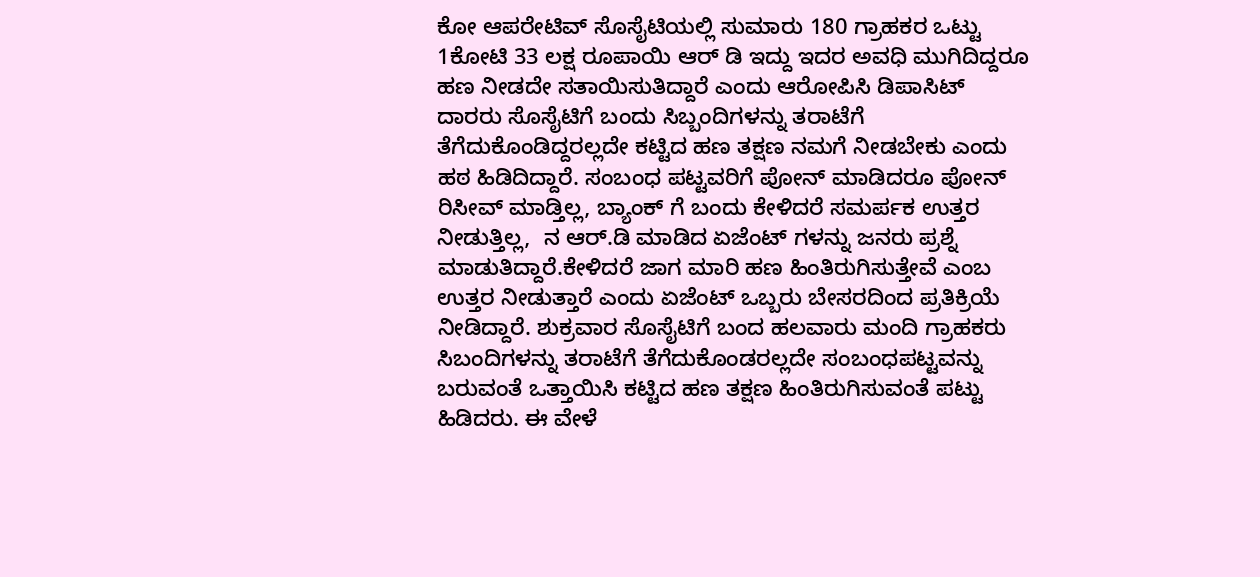ಕೋ ಆಪರೇಟಿವ್ ಸೊಸೈಟಿಯಲ್ಲಿ ಸುಮಾರು 180 ಗ್ರಾಹಕರ ಒಟ್ಟು 1ಕೋಟಿ 33 ಲಕ್ಷ ರೂಪಾಯಿ ಆರ್ ಡಿ ಇದ್ದು ಇದರ ಅವಧಿ ಮುಗಿದಿದ್ದರೂ ಹಣ ನೀಡದೇ ಸತಾಯಿಸುತಿದ್ದಾರೆ ಎಂದು ಆರೋಪಿಸಿ ಡಿಪಾಸಿಟ್ ದಾರರು ಸೊಸೈಟಿಗೆ ಬಂದು ಸಿಬ್ಬಂದಿಗಳನ್ನು ತರಾಟೆಗೆ ತೆಗೆದುಕೊಂಡಿದ್ದರಲ್ಲದೇ ಕಟ್ಟಿದ ಹಣ ತಕ್ಷಣ ನಮಗೆ ನೀಡಬೇಕು ಎಂದು ಹಠ ಹಿಡಿದಿದ್ದಾರೆ. ಸಂಬಂಧ ಪಟ್ಟವರಿಗೆ ಪೋನ್ ಮಾಡಿದರೂ ಪೋನ್ ರಿಸೀವ್ ಮಾಡ್ತಿಲ್ಲ, ಬ್ಯಾಂಕ್ ಗೆ ಬಂದು ಕೇಳಿದರೆ ಸಮರ್ಪಕ ಉತ್ತರ ನೀಡುತ್ತಿಲ್ಲ,  ನ ಆರ್.ಡಿ ಮಾಡಿದ ಏಜೆಂಟ್ ಗಳನ್ನು ಜನರು ಪ್ರಶ್ನೆ ಮಾಡುತಿದ್ದಾರೆ.ಕೇಳಿದರೆ ಜಾಗ ಮಾರಿ ಹಣ ಹಿಂತಿರುಗಿಸುತ್ತೇವೆ ಎಂಬ ಉತ್ತರ ನೀಡುತ್ತಾರೆ ಎಂದು ಏಜೆಂಟ್ ಒಬ್ಬರು ಬೇಸರದಿಂದ ಪ್ರತಿಕ್ರಿಯೆ ನೀಡಿದ್ದಾರೆ. ಶುಕ್ರವಾರ ಸೊಸೈಟಿಗೆ ಬಂದ ಹಲವಾರು ಮಂದಿ ಗ್ರಾಹಕರು ಸಿಬಂದಿಗಳನ್ನು ತರಾಟೆಗೆ ತೆಗೆದುಕೊಂಡರಲ್ಲದೇ ಸಂಬಂಧಪಟ್ಟವನ್ನು ಬರುವಂತೆ ಒತ್ತಾಯಿಸಿ ಕಟ್ಟಿದ ಹಣ ತಕ್ಷಣ ಹಿಂತಿರುಗಿಸುವಂತೆ ಪಟ್ಟು ಹಿಡಿದರು. ಈ ವೇಳೆ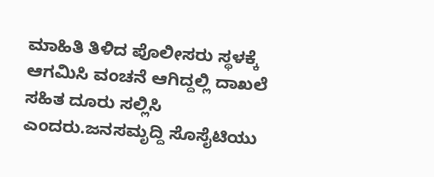ಮಾಹಿತಿ ತಿಳಿದ ಪೊಲೀಸರು ಸ್ಥಳಕ್ಕೆ ಆಗಮಿಸಿ ವಂಚನೆ ಆಗಿದ್ದಲ್ಲಿ ದಾಖಲೆ ಸಹಿತ ದೂರು ಸಲ್ಲಿಸಿ ಎಂದರು.ಜನಸಮೃದ್ದಿ ಸೊಸೈಟಿಯು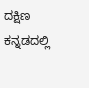ದಕ್ಷಿಣ ಕನ್ನಡದಲ್ಲಿ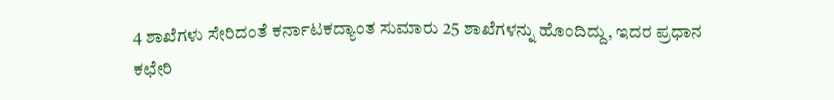4 ಶಾಖೆಗಳು ಸೇರಿದಂತೆ ಕರ್ನಾಟಕದ್ಯಾಂತ ಸುಮಾರು 25 ಶಾಖೆಗಳನ್ನು ಹೊಂದಿದ್ದು, ಇದರ ಪ್ರಧಾನ ಕಛೇರಿ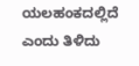ಯಲಹಂಕದಲ್ಲಿದೆ ಎಂದು ತಿಳಿದು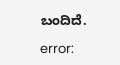ಬಂದಿದೆ.

error: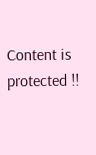Content is protected !!